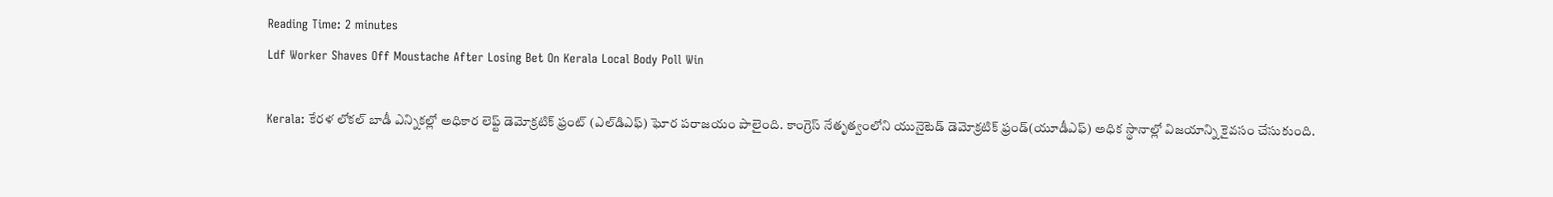Reading Time: 2 minutes
Ldf Worker Shaves Off Moustache After Losing Bet On Kerala Local Body Poll Win

Kerala: కేరళ లోకల్ బాడీ ఎన్నికల్లో అధికార లెఫ్ట్ డెమోక్రటిక్ ఫ్రంట్ (ఎల్‌డిఎఫ్) ఘోర పరాజయం పాలైంది. కాంగ్రెస్ నేతృత్వంలోని యునైటెడ్ డెమోక్రటిక్ ఫ్రండ్(యూడీఎఫ్) అధిక స్థానాల్లో విజయాన్ని కైవసం చేసుకుంది.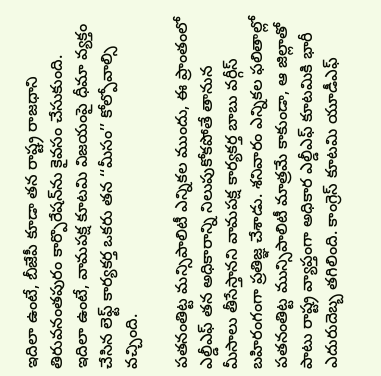ఇదిలా ఉంటే, బీజేపీ కూడా తన రాష్ట్ర రాజధాని తిరువనంతపురం కార్పొరేషన్‌ను కైవసం చేసుకుంది. ఇదిలా ఉంటే, వామపక్ష కూటమి విజయంపై ధీమా వ్యక్తం చేసిన లెఫ్ట్ కార్యకర్త ఒకరు తన ‘‘మీసం’’ కోల్పోవాల్సి వచ్చింది.

పతనంతిట్ట మన్సిపాలిటీ ఎన్నికల ముందు, ఈ ప్రాంతంలో ఎల్డీఎఫ్ తన అధికారాన్ని నిలుపుకోకపోతే తానున మీసాలు తీసేస్తానని వామపక్ష కార్యకర్త బాబు వర్గీస్ బహిరంగంగా ప్రతిజ్ఞ చేశాడు. శనివారం ఎన్నికల ఫలితాల్లో పతనంతిట్ట మున్సిపాలిటీ మాత్రమే కాకుండా, ఆ జిల్లాతో పాటు రాష్ట్ర వ్యాప్తంగా అధికార ఎల్డీఎఫ్ కూటమికి భారీ ఎదురుదెబ్బ తగిలింది. కాంగ్రెస్ కూటమి యూడీఎఫ్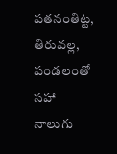పతనంతిట్ట, తిరువల్ల, పండలంతో సహా నాలుగు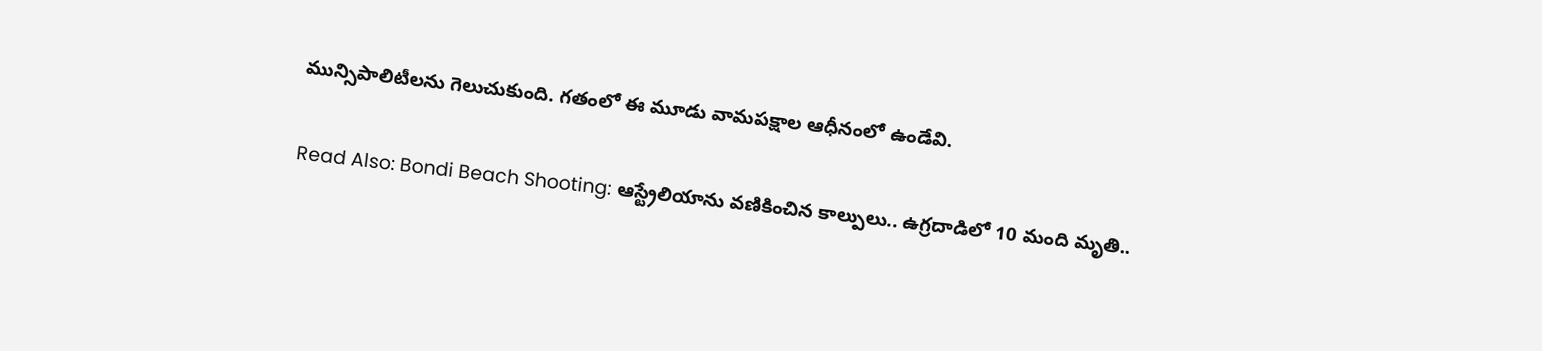మున్సిపాలిటీలను గెలుచుకుంది. గతంలో ఈ మూడు వామపక్షాల ఆధీనంలో ఉండేవి.

Read Also: Bondi Beach Shooting: ఆస్ట్రేలియాను వణికించిన కాల్పులు.. ఉగ్రదాడిలో 10 మంది మృతి..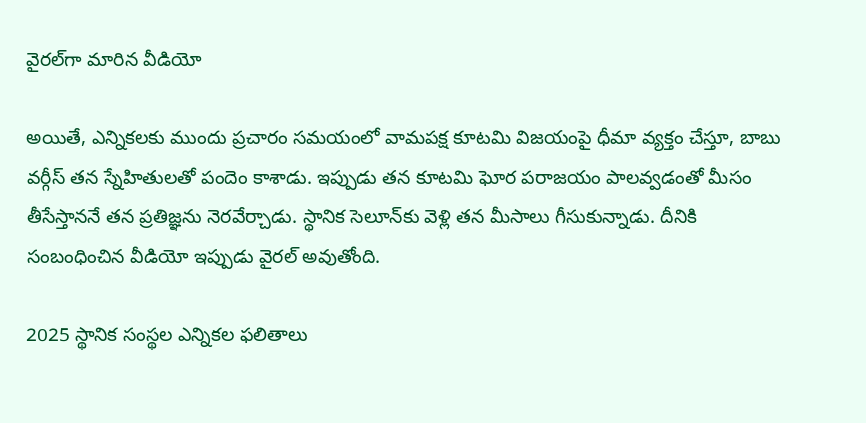వైరల్‌గా మారిన వీడియో

అయితే, ఎన్నికలకు ముందు ప్రచారం సమయంలో వామపక్ష కూటమి విజయంపై ధీమా వ్యక్తం చేస్తూ, బాబు వర్గీస్ తన స్నేహితులతో పందెం కాశాడు. ఇప్పుడు తన కూటమి ఘోర పరాజయం పాలవ్వడంతో మీసం తీసేస్తాననే తన ప్రతిజ్ఞను నెరవేర్చాడు. స్థానిక సెలూన్‌కు వెళ్లి తన మీసాలు గీసుకున్నాడు. దీనికి సంబంధించిన వీడియో ఇప్పుడు వైరల్ అవుతోంది.

2025 స్థానిక సంస్థల ఎన్నికల ఫలితాలు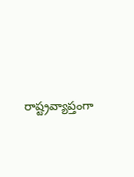రాష్ట్రవ్యాప్తంగా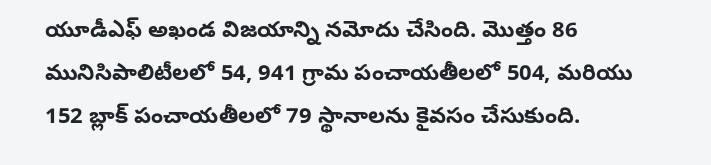యూడీఎఫ్ అఖండ విజయాన్ని నమోదు చేసింది. మొత్తం 86 మునిసిపాలిటీలలో 54, 941 గ్రామ పంచాయతీలలో 504, మరియు 152 బ్లాక్ పంచాయతీలలో 79 స్థానాలను కైవసం చేసుకుంది.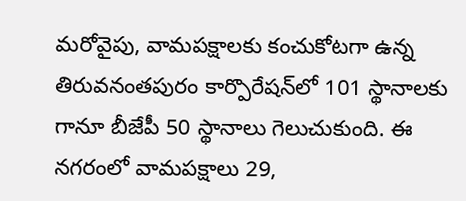మరోవైపు, వామపక్షాలకు కంచుకోటగా ఉన్న తిరువనంతపురం కార్పొరేషన్‌లో 101 స్థానాలకు గానూ బీజేపీ 50 స్థానాలు గెలుచుకుంది. ఈ నగరంలో వామపక్షాలు 29,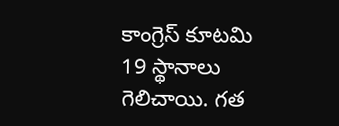కాంగ్రెస్ కూటమి 19 స్థానాలు గెలిచాయి. గత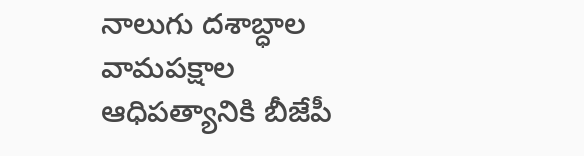నాలుగు దశాబ్ధాల వామపక్షాల ఆధిపత్యానికి బీజేపీ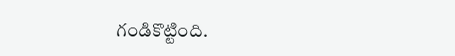గండికొట్టింది.